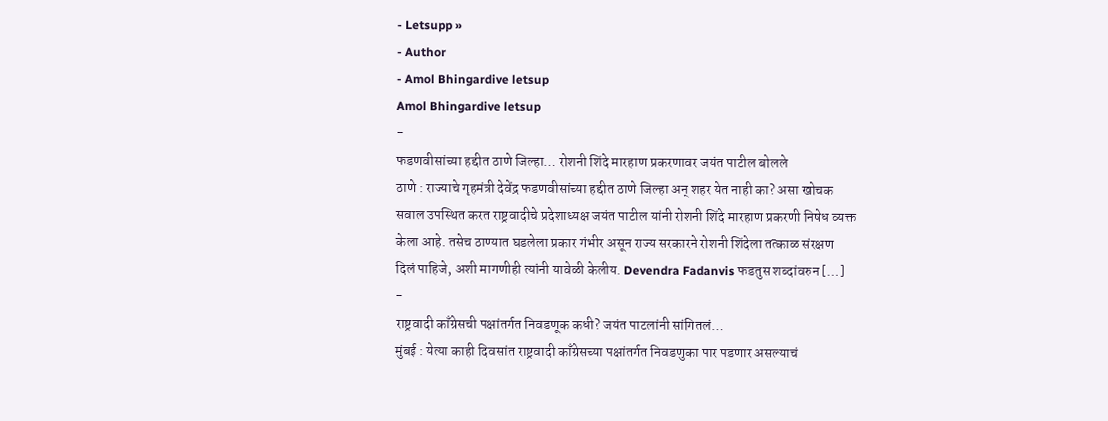- Letsupp »
- Author
- Amol Bhingardive letsup
Amol Bhingardive letsup
-
फडणवीसांच्या हद्दीत ठाणे जिल्हा… रोशनी शिंदे मारहाण प्रकरणावर जयंत पाटील बोलले
ठाणे : राज्याचे गृहमंत्री देवेंद्र फडणवीसांच्या हद्दीत ठाणे जिल्हा अन् शहर येत नाही का? असा खोचक सवाल उपस्थित करत राष्ट्रवादीचे प्रदेशाध्यक्ष जयंत पाटील यांनी रोशनी शिंदे मारहाण प्रकरणी निषेध व्यक्त केला आहे. तसेच ठाण्यात घडलेला प्रकार गंभीर असून राज्य सरकारने रोशनी शिंदेला तत्काळ संरक्षण दिलं पाहिजे, अशी मागणीही त्यांनी यावेळी केलीय. Devendra Fadanvis फडतुस शब्दांवरुन […]
-
राष्ट्रवादी काँग्रेसची पक्षांतर्गत निवडणूक कधी? जयंत पाटलांनी सांगितलं…
मुंबई : येत्या काही दिवसांत राष्ट्रवादी काँग्रेसच्या पक्षांतर्गत निवडणुका पार पडणार असल्याचं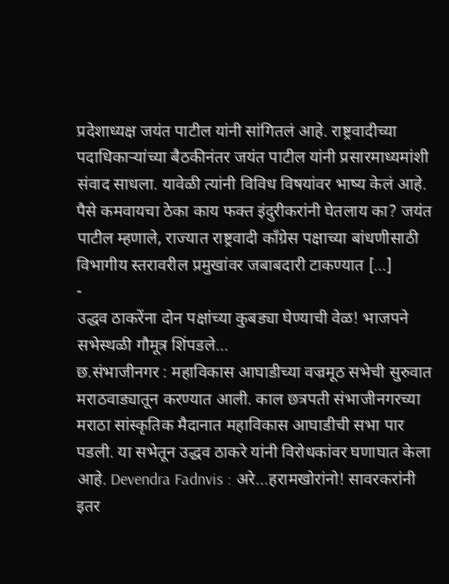प्रदेशाध्यक्ष जयंत पाटील यांनी सांगितलं आहे. राष्ट्रवादीच्या पदाधिकाऱ्यांच्या बैठकीनंतर जयंत पाटील यांनी प्रसारमाध्यमांशी संवाद साधला. यावेळी त्यांनी विविध विषयांवर भाष्य केलं आहे. पैसे कमवायचा ठेका काय फक्त इंदुरीकरांनी घेतलाय का? जयंत पाटील म्हणाले, राज्यात राष्ट्रवादी काँग्रेस पक्षाच्या बांधणीसाठी विभागीय स्तरावरील प्रमुखांवर जबाबदारी टाकण्यात […]
-
उद्धव ठाकरेंना दोन पक्षांच्या कुबड्या घेण्याची वेळ! भाजपने सभेस्थळी गौमूत्र शिंपडले…
छ.संभाजीनगर : महाविकास आघाडीच्या वज्रमूठ सभेची सुरुवात मराठवाड्यातून करण्यात आली. काल छत्रपती संभाजीनगरच्या मराठा सांस्कृतिक मैदानात महाविकास आघाडीची सभा पार पडली. या सभेतून उद्धव ठाकरे यांनी विरोधकांवर घणाघात केला आहे. Devendra Fadnvis : अरे…हरामखोरांनो! सावरकरांनी इतर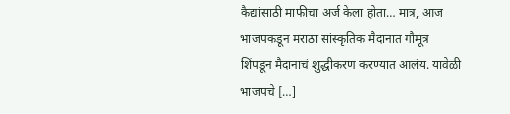कैद्यांसाठी माफीचा अर्ज केला होता… मात्र, आज भाजपकडून मराठा सांस्कृतिक मैदानात गौमूत्र शिंपडून मैदानाचं शुद्धीकरण करण्यात आलंय. यावेळी भाजपचे […]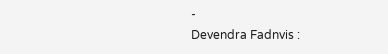-
Devendra Fadnvis :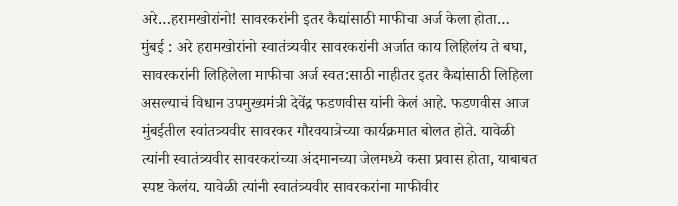अरे…हरामखोरांनो! सावरकरांनी इतर कैद्यांसाठी माफीचा अर्ज केला होता…
मुंबई : अरे हरामखोरांनो स्वातंत्र्यवीर सावरकरांनी अर्जात काय लिहिलंय ते बघा, सावरकरांनी लिहिलेला माफीचा अर्ज स्वत:साठी नाहीतर इतर कैद्यांसाठी लिहिला असल्याचं विधान उपमुख्यमंत्री देवेंद्र फडणवीस यांनी केलं आहे. फडणवीस आज मुंबईतील स्वांतत्र्यवीर सावरकर गौरवयात्रेच्या कार्यक्रमात बोलत होते. यावेळी त्यांनी स्वातंत्र्यवीर सावरकरांच्या अंदमानच्या जेलमध्ये कसा प्रवास होता, याबाबत स्पष्ट केलंय. यावेळी त्यांनी स्वातंत्र्यवीर सावरकरांना माफीवीर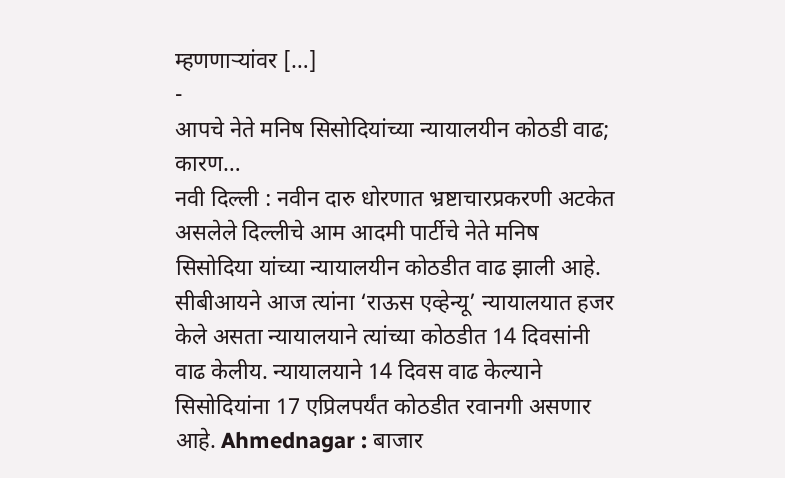म्हणणाऱ्यांवर […]
-
आपचे नेते मनिष सिसोदियांच्या न्यायालयीन कोठडी वाढ; कारण…
नवी दिल्ली : नवीन दारु धोरणात भ्रष्टाचारप्रकरणी अटकेत असलेले दिल्लीचे आम आदमी पार्टीचे नेते मनिष सिसोदिया यांच्या न्यायालयीन कोठडीत वाढ झाली आहे. सीबीआयने आज त्यांना ‘राऊस एव्हेन्यू’ न्यायालयात हजर केले असता न्यायालयाने त्यांच्या कोठडीत 14 दिवसांनी वाढ केलीय. न्यायालयाने 14 दिवस वाढ केल्याने सिसोदियांना 17 एप्रिलपर्यंत कोठडीत रवानगी असणार आहे. Ahmednagar : बाजार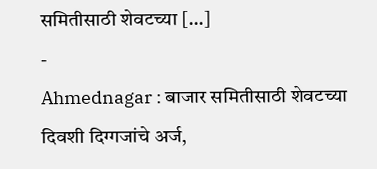समितीसाठी शेवटच्या […]
-
Ahmednagar : बाजार समितीसाठी शेवटच्या दिवशी दिग्गजांचे अर्ज,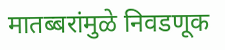मातब्बरांमुळे निवडणूक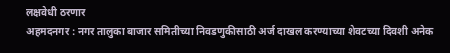लक्षवेधी ठरणार
अहमदनगर : नगर तालुका बाजार समितीच्या निवडणुकीसाठी अर्ज दाखल करण्याच्या शेवटच्या दिवशी अनेक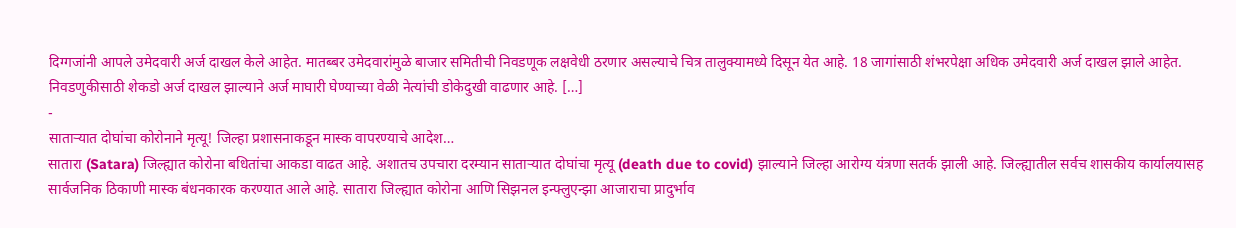दिग्गजांनी आपले उमेदवारी अर्ज दाखल केले आहेत. मातब्बर उमेदवारांमुळे बाजार समितीची निवडणूक लक्षवेधी ठरणार असल्याचे चित्र तालुक्यामध्ये दिसून येत आहे. 18 जागांसाठी शंभरपेक्षा अधिक उमेदवारी अर्ज दाखल झाले आहेत. निवडणुकीसाठी शेकडो अर्ज दाखल झाल्याने अर्ज माघारी घेण्याच्या वेळी नेत्यांची डोकेदुखी वाढणार आहे. […]
-
साताऱ्यात दोघांचा कोरोनाने मृत्यू! जिल्हा प्रशासनाकडून मास्क वापरण्याचे आदेश…
सातारा (Satara) जिल्ह्यात कोरोना बधितांचा आकडा वाढत आहे. अशातच उपचारा दरम्यान साताऱ्यात दोघांचा मृत्यू (death due to covid) झाल्याने जिल्हा आरोग्य यंत्रणा सतर्क झाली आहे. जिल्ह्यातील सर्वच शासकीय कार्यालयासह सार्वजनिक ठिकाणी मास्क बंधनकारक करण्यात आले आहे. सातारा जिल्ह्यात कोरोना आणि सिझनल इन्फ्लुएन्झा आजाराचा प्रादुर्भाव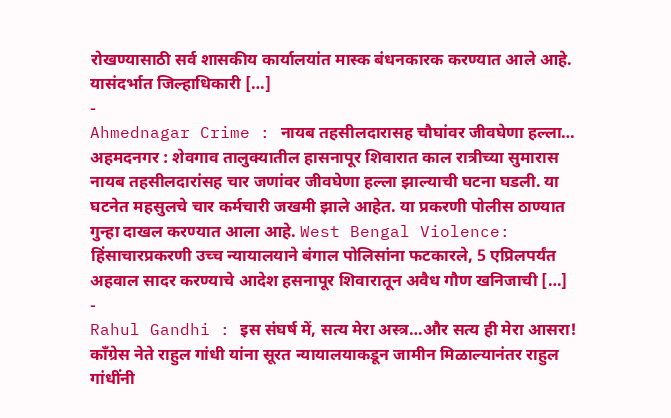रोखण्यासाठी सर्व शासकीय कार्यालयांत मास्क बंधनकारक करण्यात आले आहे. यासंदर्भात जिल्हाधिकारी […]
-
Ahmednagar Crime : नायब तहसीलदारासह चौघांवर जीवघेणा हल्ला…
अहमदनगर : शेवगाव तालुक्यातील हासनापूर शिवारात काल रात्रीच्या सुमारास नायब तहसीलदारांसह चार जणांवर जीवघेणा हल्ला झाल्याची घटना घडली. या घटनेत महसुलचे चार कर्मचारी जखमी झाले आहेत. या प्रकरणी पोलीस ठाण्यात गुन्हा दाखल करण्यात आला आहे. West Bengal Violence: हिंसाचारप्रकरणी उच्च न्यायालयाने बंगाल पोलिसांना फटकारले, 5 एप्रिलपर्यंत अहवाल सादर करण्याचे आदेश हसनापूर शिवारातून अवैध गौण खनिजाची […]
-
Rahul Gandhi : इस संघर्ष में, सत्य मेरा अस्त्र…और सत्य ही मेरा आसरा!
काँग्रेस नेते राहुल गांधी यांना सूरत न्यायालयाकडून जामीन मिळाल्यानंतर राहुल गांधींनी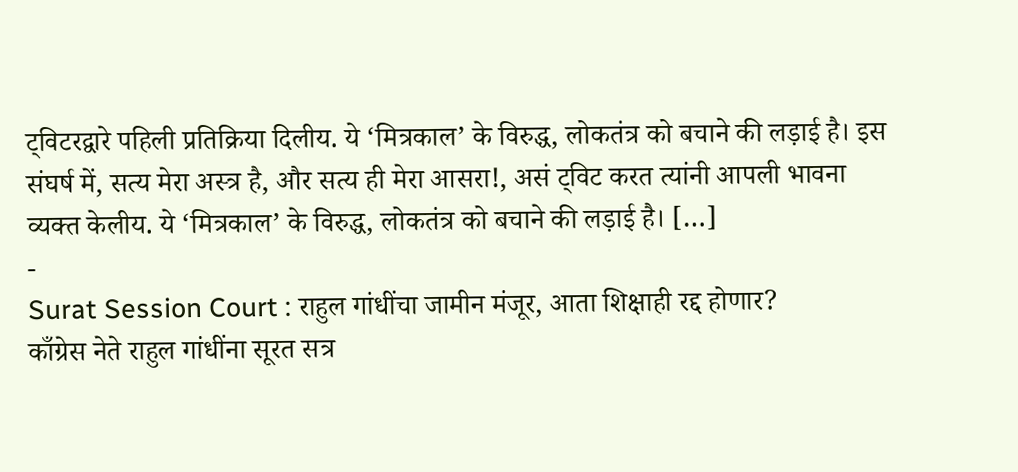ट्विटरद्वारे पहिली प्रतिक्रिया दिलीय. ये ‘मित्रकाल’ के विरुद्ध, लोकतंत्र को बचाने की लड़ाई है। इस संघर्ष में, सत्य मेरा अस्त्र है, और सत्य ही मेरा आसरा!, असं ट्विट करत त्यांनी आपली भावना व्यक्त केलीय. ये ‘मित्रकाल’ के विरुद्ध, लोकतंत्र को बचाने की लड़ाई है। […]
-
Surat Session Court : राहुल गांधींचा जामीन मंजूर, आता शिक्षाही रद्द होणार?
काँग्रेस नेते राहुल गांधींना सूरत सत्र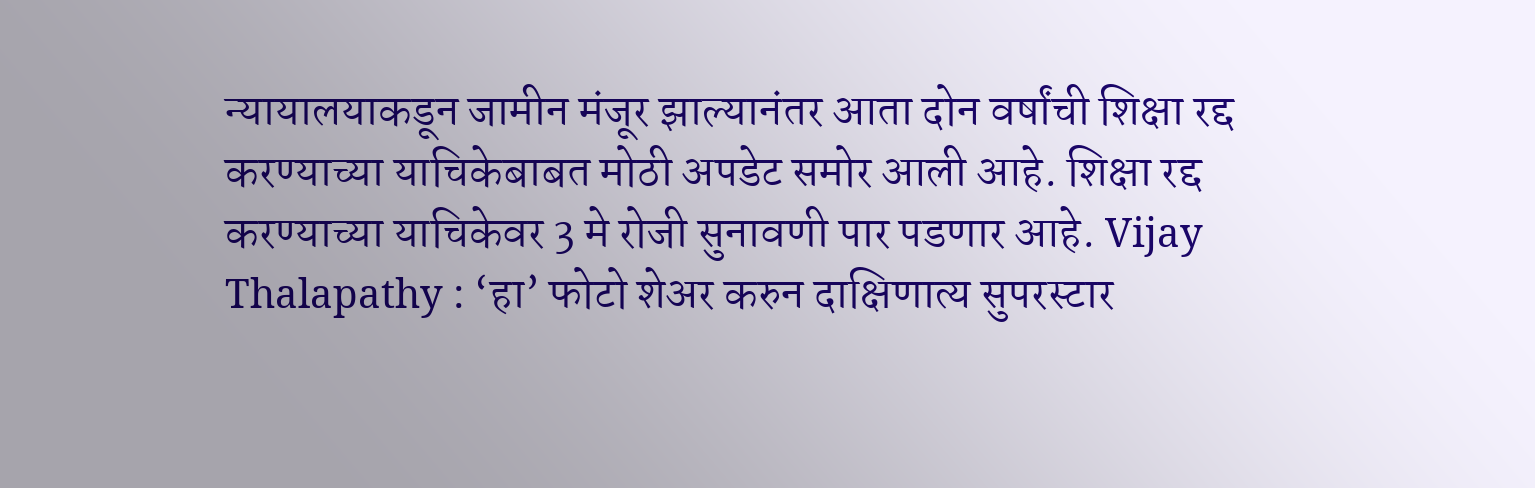न्यायालयाकडून जामीन मंजूर झाल्यानंतर आता दोन वर्षांची शिक्षा रद्द करण्याच्या याचिकेबाबत मोठी अपडेट समोर आली आहे. शिक्षा रद्द करण्याच्या याचिकेवर 3 मे रोजी सुनावणी पार पडणार आहे. Vijay Thalapathy : ‘हा’ फोटो शेअर करुन दाक्षिणात्य सुपरस्टार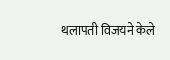थलापती विजयने केले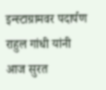इन्स्टाग्रामवर पदार्पण राहुल गांधी यांनी आज सुरत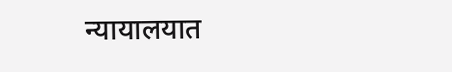न्यायालयात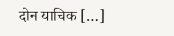दोन याचिक […]